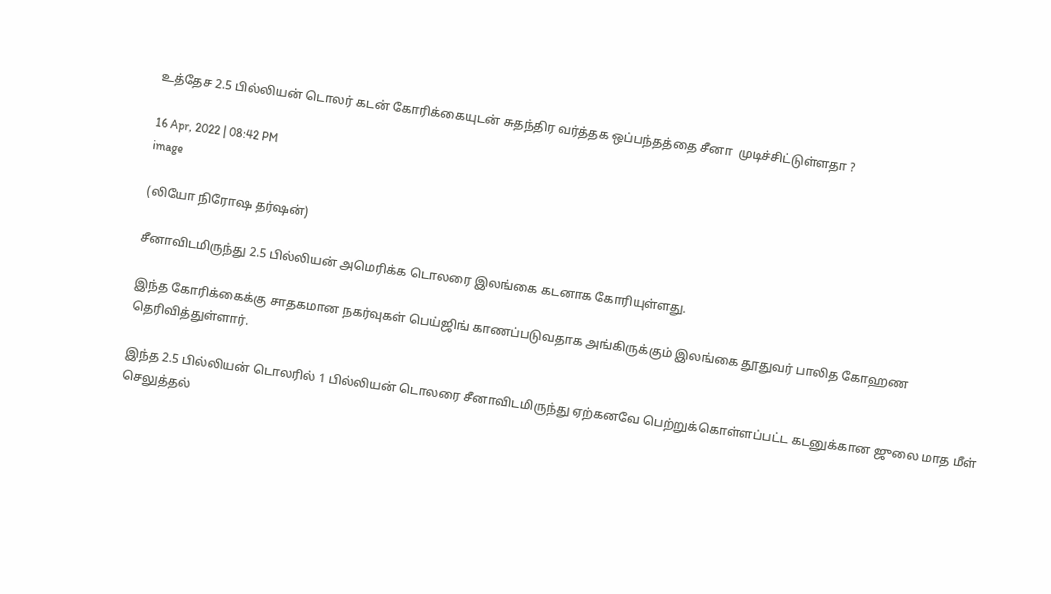உத்தேச 2.5 பில்லியன் டொலர் கடன் கோரிக்கையுடன் சுதந்திர வர்த்தக ஒப்பந்தத்தை சீனா  முடிச்சிட்டுள்ளதா ?

16 Apr, 2022 | 08:42 PM
image

(லியோ நிரோஷ தர்ஷன்)

சீனாவிடமிருந்து 2.5 பில்லியன் அமெரிக்க டொலரை இலங்கை கடனாக கோரியுள்ளது.

இந்த கோரிக்கைக்கு சாதகமான நகர்வுகள் பெய்ஜிங் காணப்படுவதாக அங்கிருக்கும் இலங்கை தூதுவர் பாலித கோஹண தெரிவித்துள்ளார்.

இந்த 2.5 பில்லியன் டொலரில் 1 பில்லியன் டொலரை சீனாவிடமிருந்து ஏற்கனவே பெற்றுக்கொள்ளப்பட்ட கடனுக்கான ஜுலை மாத மீள் செலுத்தல்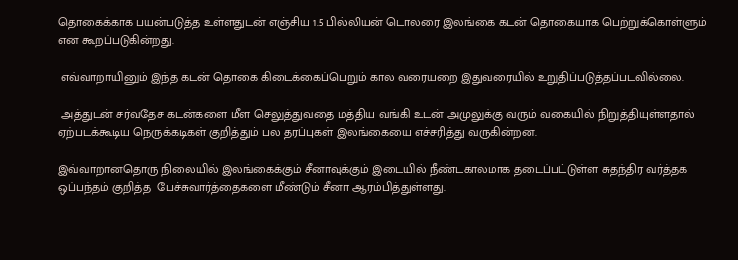தொகைக்காக பயன்படுத்த உள்ளதுடன் எஞ்சிய 1.5 பில்லியன் டொலரை இலங்கை கடன் தொகையாக பெற்றுக்கொள்ளும் என கூறப்படுகின்றது.

 எவ்வாறாயினும் இந்த கடன் தொகை கிடைக்கைப்பெறும் கால வரையறை இதுவரையில் உறுதிப்படுத்தப்படவில்லை.

 அத்துடன் சர்வதேச கடன்களை மீள செலுத்துவதை மத்திய வங்கி உடன் அமுலுக்கு வரும் வகையில் நிறுத்தியுள்ளதால் ஏற்படக்கூடிய நெருக்கடிகள் குறித்தும் பல தரப்புகள் இலங்கையை எச்சரித்து வருகின்றன.

இவ்வாறானதொரு நிலையில் இலங்கைக்கும் சீனாவுக்கும் இடையில் நீண்டகாலமாக தடைப்பட்டுள்ள சுதந்திர வர்த்தக ஒப்பந்தம் குறித்த  பேச்சுவார்த்தைகளை மீண்டும் சீனா ஆரம்பித்துள்ளது.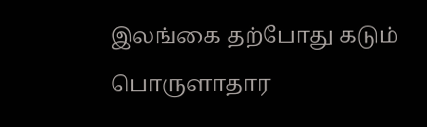இலங்கை தற்போது கடும் பொருளாதார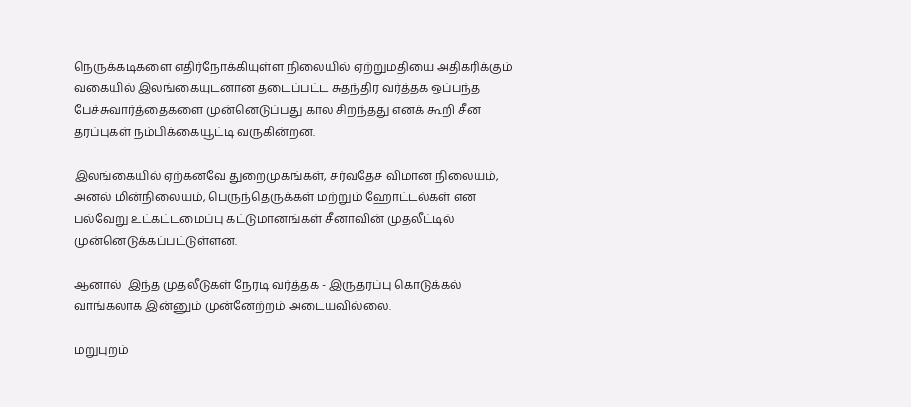நெருக்கடிகளை எதிர்நோக்கியுள்ள நிலையில் ஏற்றுமதியை அதிகரிக்கும் வகையில் இலங்கையுடனான தடைப்பட்ட சுதந்திர வர்த்தக ஒப்பந்த பேச்சுவார்த்தைகளை முன்னெடுப்பது கால சிறந்தது எனக் கூறி சீன தரப்புகள் நம்பிக்கையூட்டி வருகின்றன.

இலங்கையில் ஏற்கனவே துறைமுகங்கள், சர்வதேச விமான நிலையம், அனல் மின்நிலையம், பெருந்தெருக்கள் மற்றும் ஹோட்டல்கள் என பல்வேறு உட்கட்டமைப்பு கட்டுமானங்கள் சீனாவின் முதலீட்டில் முன்னெடுக்கப்பட்டுள்ளன.

ஆனால்  இந்த முதலீடுகள் நேரடி வர்த்தக - இருதரப்பு கொடுக்கல் வாங்கலாக இன்னும் முன்னேற்றம் அடையவில்லை.

மறுபுறம்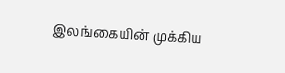இலங்கையின் முக்கிய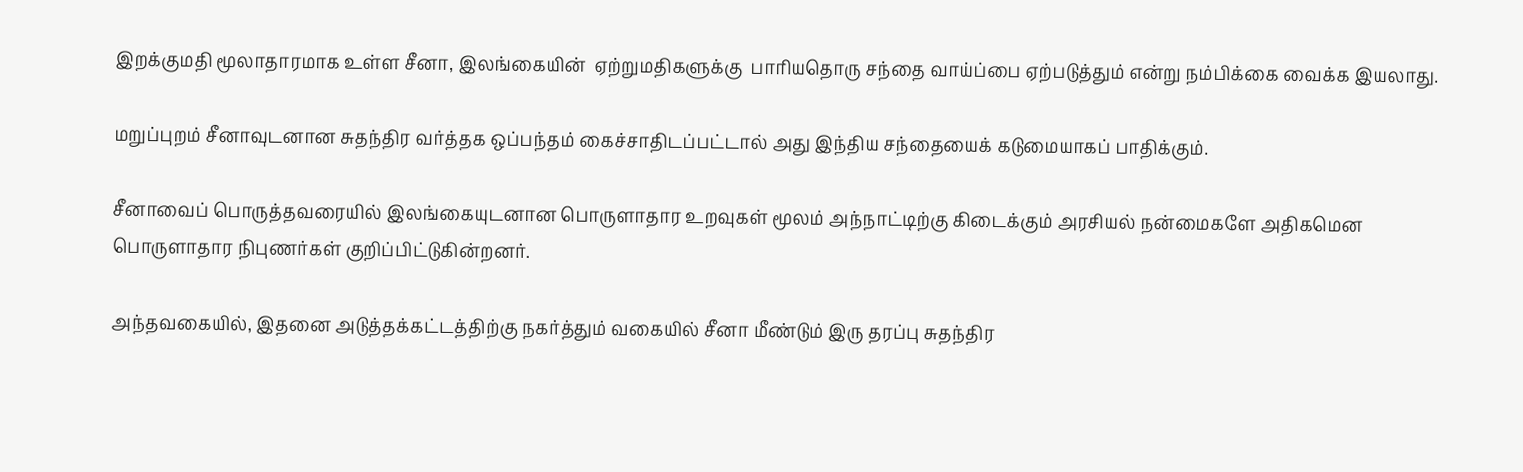இறக்குமதி மூலாதாரமாக உள்ள சீனா, இலங்கையின்  ஏற்றுமதிகளுக்கு  பாரியதொரு சந்தை வாய்ப்பை ஏற்படுத்தும் என்று நம்பிக்கை வைக்க இயலாது.

மறுப்புறம் சீனாவுடனான சுதந்திர வர்த்தக ஒப்பந்தம் கைச்சாதிடப்பட்டால் அது இந்திய சந்தையைக் கடுமையாகப் பாதிக்கும்.

சீனாவைப் பொருத்தவரையில் இலங்கையுடனான பொருளாதார உறவுகள் மூலம் அந்நாட்டிற்கு கிடைக்கும் அரசியல் நன்மைகளே அதிகமென பொருளாதார நிபுணர்கள் குறிப்பிட்டுகின்றனர்.

அந்தவகையில், இதனை அடுத்தக்கட்டத்திற்கு நகர்த்தும் வகையில் சீனா மீண்டும் இரு தரப்பு சுதந்திர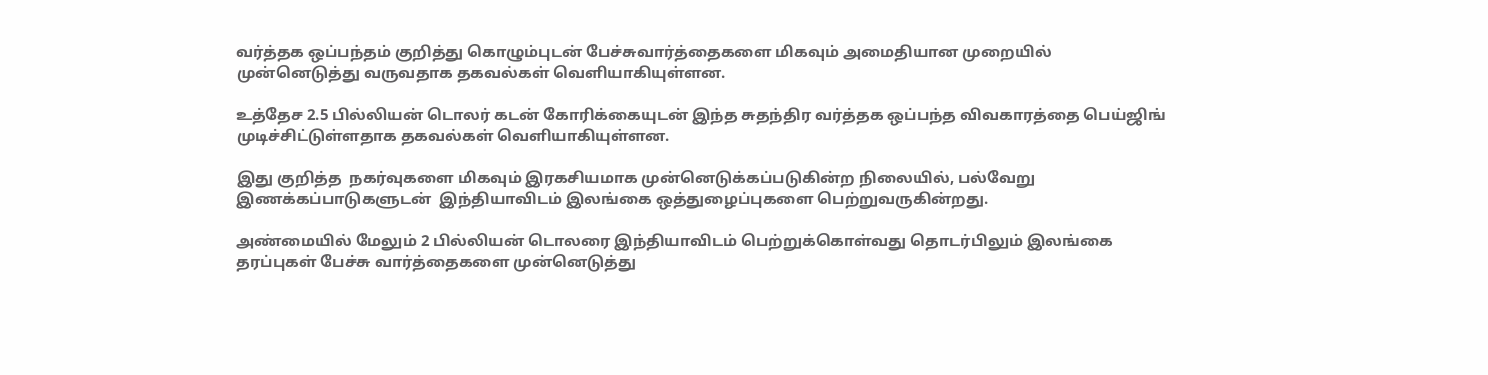வர்த்தக ஒப்பந்தம் குறித்து கொழும்புடன் பேச்சுவார்த்தைகளை மிகவும் அமைதியான முறையில் முன்னெடுத்து வருவதாக தகவல்கள் வெளியாகியுள்ளன.

உத்தேச 2.5 பில்லியன் டொலர் கடன் கோரிக்கையுடன் இந்த சுதந்திர வர்த்தக ஒப்பந்த விவகாரத்தை பெய்ஜிங் முடிச்சிட்டுள்ளதாக தகவல்கள் வெளியாகியுள்ளன.

இது குறித்த  நகர்வுகளை மிகவும் இரகசியமாக முன்னெடுக்கப்படுகின்ற நிலையில், பல்வேறு இணக்கப்பாடுகளுடன்  இந்தியாவிடம் இலங்கை ஒத்துழைப்புகளை பெற்றுவருகின்றது.

அண்மையில் மேலும் 2 பில்லியன் டொலரை இந்தியாவிடம் பெற்றுக்கொள்வது தொடர்பிலும் இலங்கை தரப்புகள் பேச்சு வார்த்தைகளை முன்னெடுத்து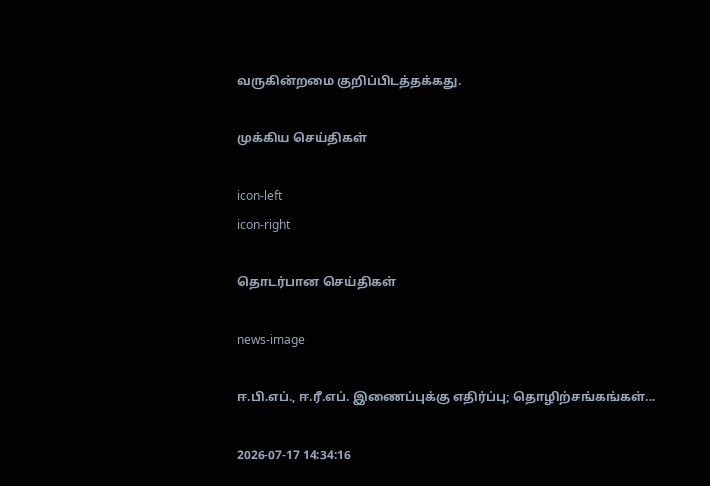வருகின்றமை குறிப்பிடத்தக்கது.

முக்கிய செய்திகள்

icon-left
icon-right

தொடர்பான செய்திகள்

news-image

ஈ.பி.எப்., ஈ.ரீ.எப். இணைப்புக்கு எதிர்ப்பு; தொழிற்சங்கங்கள்...

2026-07-17 14:34:16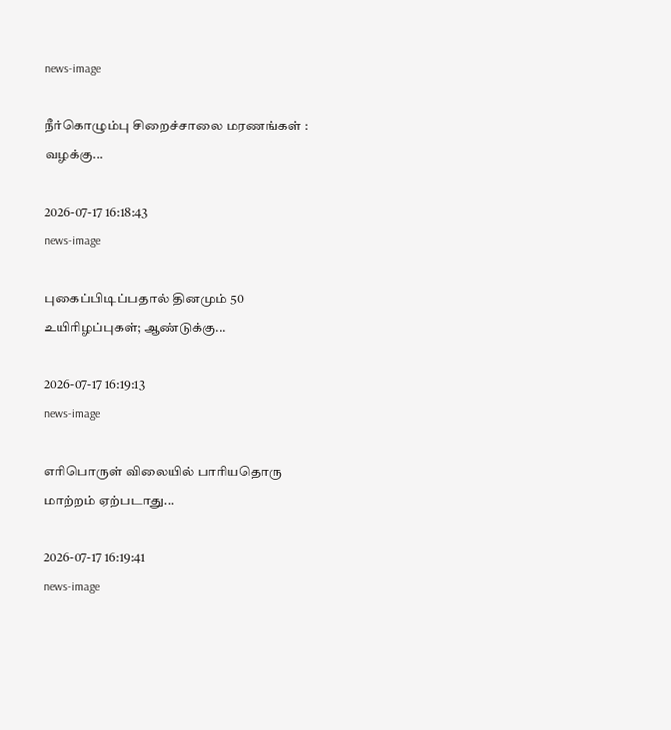news-image

நீர்கொழும்பு சிறைச்சாலை மரணங்கள் : வழக்கு...

2026-07-17 16:18:43
news-image

புகைப்பிடிப்பதால் தினமும் 50 உயிரிழப்புகள்; ஆண்டுக்கு...

2026-07-17 16:19:13
news-image

எரிபொருள் விலையில் பாரியதொரு மாற்றம் ஏற்படாது...

2026-07-17 16:19:41
news-image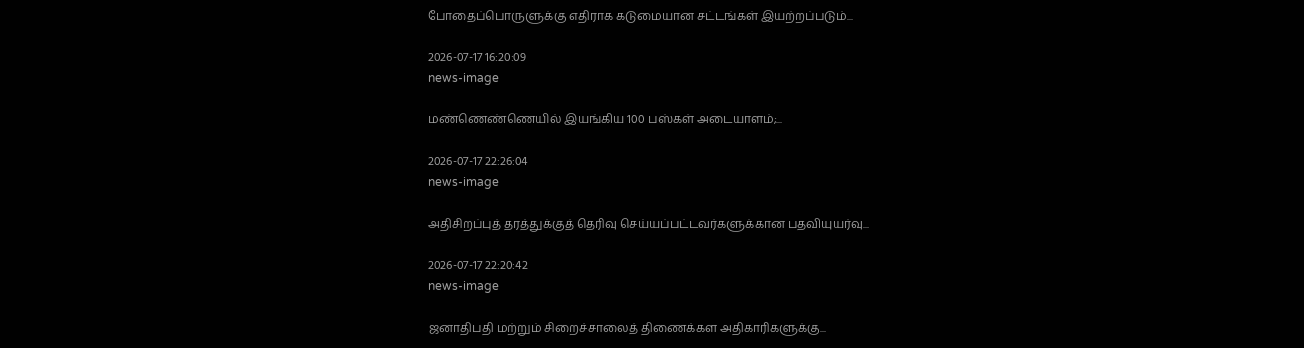போதைப்பொருளுக்கு எதிராக கடுமையான சட்டங்கள் இயற்றப்படும்...

2026-07-17 16:20:09
news-image

மண்ணெண்ணெயில் இயங்கிய 100 பஸ்கள் அடையாளம்;...

2026-07-17 22:26:04
news-image

அதிசிறப்புத் தரத்துக்குத் தெரிவு செய்யப்பட்டவர்களுக்கான பதவியுயர்வு...

2026-07-17 22:20:42
news-image

ஜனாதிபதி மற்றும் சிறைச்சாலைத் திணைக்கள அதிகாரிகளுக்கு...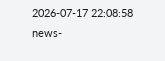2026-07-17 22:08:58
news-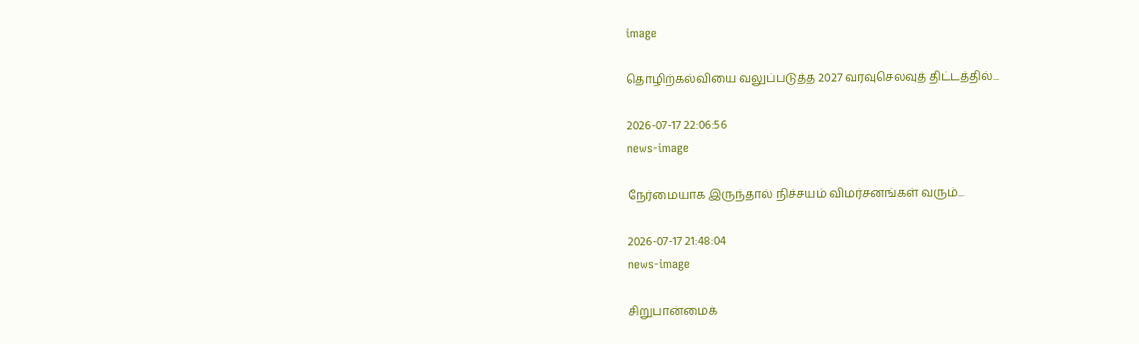image

தொழிற்கல்வியை வலுப்படுத்த 2027 வரவுசெலவுத் திட்டத்தில்...

2026-07-17 22:06:56
news-image

நேர்மையாக இருந்தால் நிச்சயம் விமர்சனங்கள் வரும்...

2026-07-17 21:48:04
news-image

சிறுபான்மைக்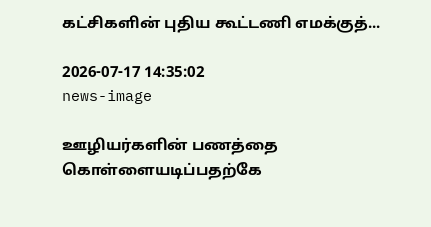கட்சிகளின் புதிய கூட்டணி எமக்குத்...

2026-07-17 14:35:02
news-image

ஊழியர்களின் பணத்தை கொள்ளையடிப்பதற்கே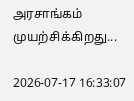அரசாங்கம் முயற்சிக்கிறது...

2026-07-17 16:33:07